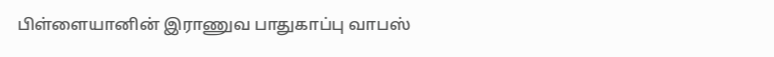பிள்ளையானின் இராணுவ பாதுகாப்பு வாபஸ்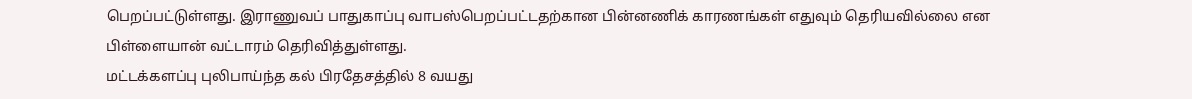பெறப்பட்டுள்ளது. இராணுவப் பாதுகாப்பு வாபஸ்பெறப்பட்டதற்கான பின்னணிக் காரணங்கள் எதுவும் தெரியவில்லை என பிள்ளையான் வட்டாரம் தெரிவித்துள்ளது.
மட்டக்களப்பு புலிபாய்ந்த கல் பிரதேசத்தில் 8 வயது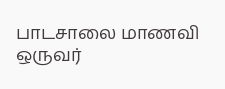பாடசாலை மாணவி ஒருவர்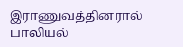இராணுவத்தினரால் பாலியல்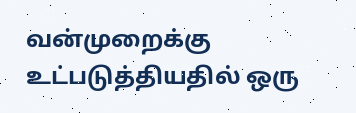வன்முறைக்கு உட்படுத்தியதில் ஒரு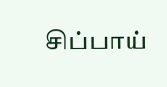சிப்பாய்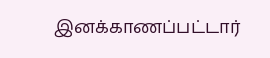இனக்காணப்பட்டார்